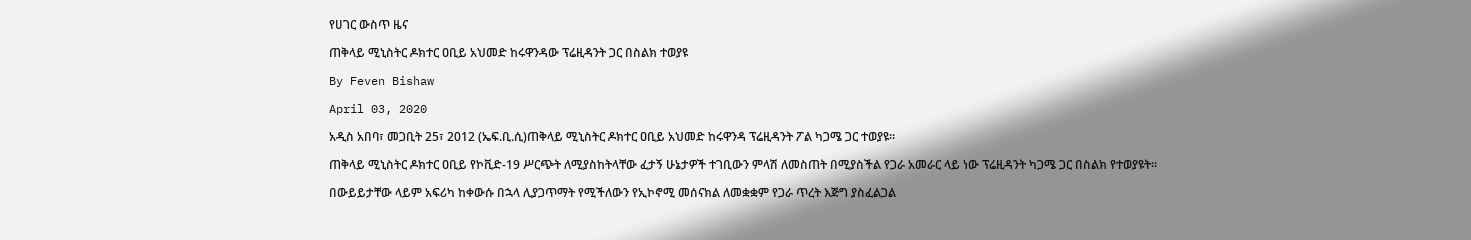የሀገር ውስጥ ዜና

ጠቅላይ ሚኒስትር ዶክተር ዐቢይ አህመድ ከሩዋንዳው ፕሬዚዳንት ጋር በስልክ ተወያዩ

By Feven Bishaw

April 03, 2020

አዲስ አበባ፣ መጋቢት 25፣ 2012 (ኤፍ.ቢ.ሲ)ጠቅላይ ሚኒስትር ዶክተር ዐቢይ አህመድ ከሩዋንዳ ፕሬዚዳንት ፖል ካጋሜ ጋር ተወያዩ።

ጠቅላይ ሚኒስትር ዶክተር ዐቢይ የኮቪድ-19 ሥርጭት ለሚያስከትላቸው ፈታኝ ሁኔታዎች ተገቢውን ምላሽ ለመስጠት በሚያስችል የጋራ አመራር ላይ ነው ፕሬዚዳንት ካጋሜ ጋር በስልክ የተወያዩት።

በውይይታቸው ላይም አፍሪካ ከቀውሱ በኋላ ሊያጋጥማት የሚችለውን የኢኮኖሚ መሰናክል ለመቋቋም የጋራ ጥረት እጅግ ያስፈልጋል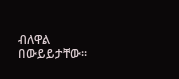ብለዋል በውይይታቸው።